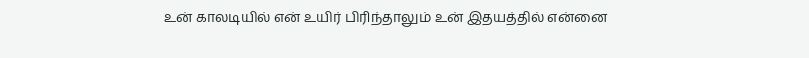உன் காலடியில் என் உயிர் பிரிந்தாலும் உன் இதயத்தில் என்னை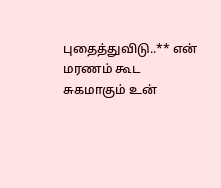புதைத்துவிடு..** என் மரணம் கூட சுகமாகும் உன்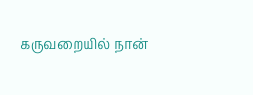கருவறையில் நான்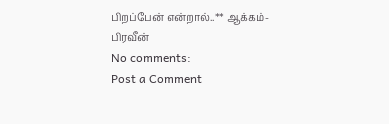பிறப்பேன் என்றால்..** ஆக்கம்-பிரவீன்
No comments:
Post a Comment